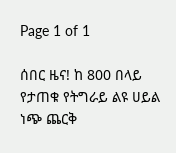Page 1 of 1

ሰበር ዜና! ከ 800 በላይ የታጠቁ የትግራይ ልዩ ሀይል ነጭ ጨርቅ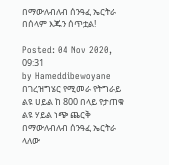በማውለብለብ ሰንዓፈ ኤርትራ በሰላም እጁን ሰጥቷል!

Posted: 04 Nov 2020, 09:31
by Hameddibewoyane
በገረዝግሄር የሚመራ የትግራይ ልዩ ሀይል ከ 800 በላይ የታጠቁ ልዩ ሃይል ነጭ ጨርቅ በማውለብለብ ሰንዓፈ ኤርትራ ላለው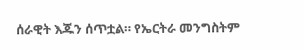ሰራዊት እጁን ሰጥቷል። የኤርትራ መንግስትም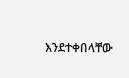እንደተቀበላቸው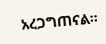አረጋግጠናል።